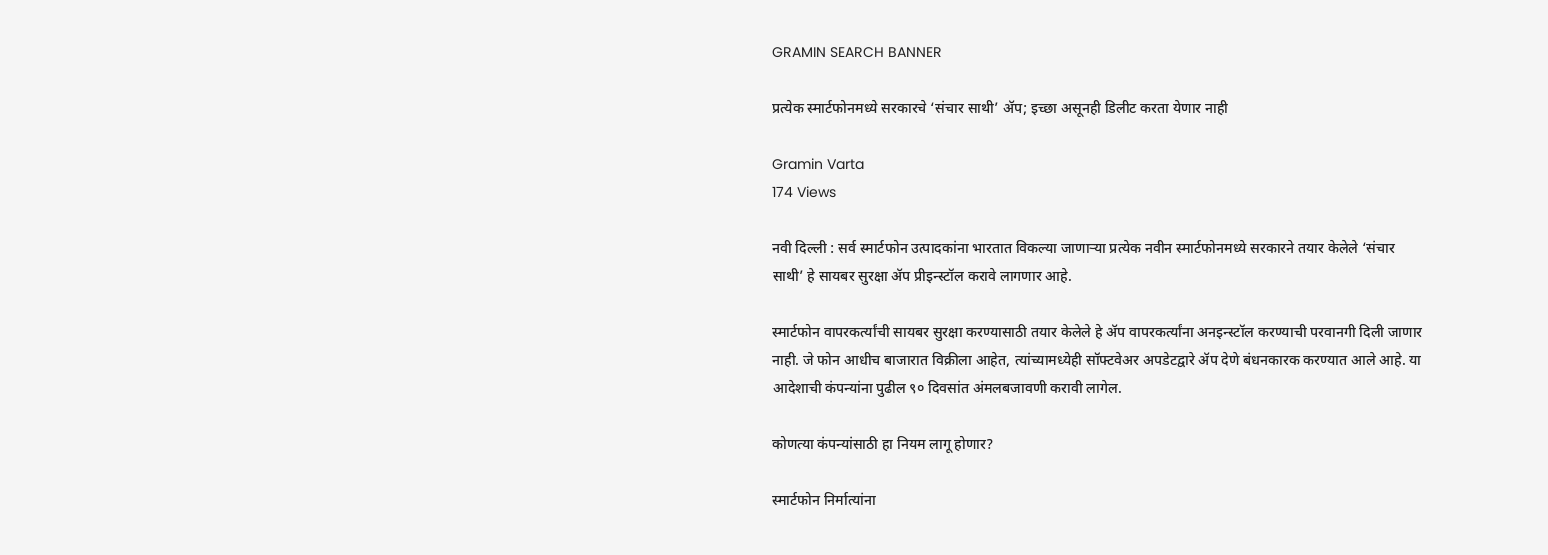GRAMIN SEARCH BANNER

प्रत्येक स्मार्टफोनमध्ये सरकारचे ‘संचार साथी’ ॲप; इच्छा असूनही डिलीट करता येणार नाही

Gramin Varta
174 Views

नवी दिल्ली : सर्व स्मार्टफोन उत्पादकांना भारतात विकल्या जाणाऱ्या प्रत्येक नवीन स्मार्टफोनमध्ये सरकारने तयार केलेले ‘संचार साथी’ हे सायबर सुरक्षा ॲप प्रीइन्स्टॉल करावे लागणार आहे.

स्मार्टफोन वापरकर्त्यांची सायबर सुरक्षा करण्यासाठी तयार केलेले हे ॲप वापरकर्त्यांना अनइन्स्टॉल करण्याची परवानगी दिली जाणार नाही. जे फोन आधीच बाजारात विक्रीला आहेत, त्यांच्यामध्येही सॉफ्टवेअर अपडेटद्वारे ॲप देणे बंधनकारक करण्यात आले आहे. या आदेशाची कंपन्यांना पुढील ९० दिवसांत अंमलबजावणी करावी लागेल.

कोणत्या कंपन्यांसाठी हा नियम लागू होणार?

स्मार्टफोन निर्मात्यांना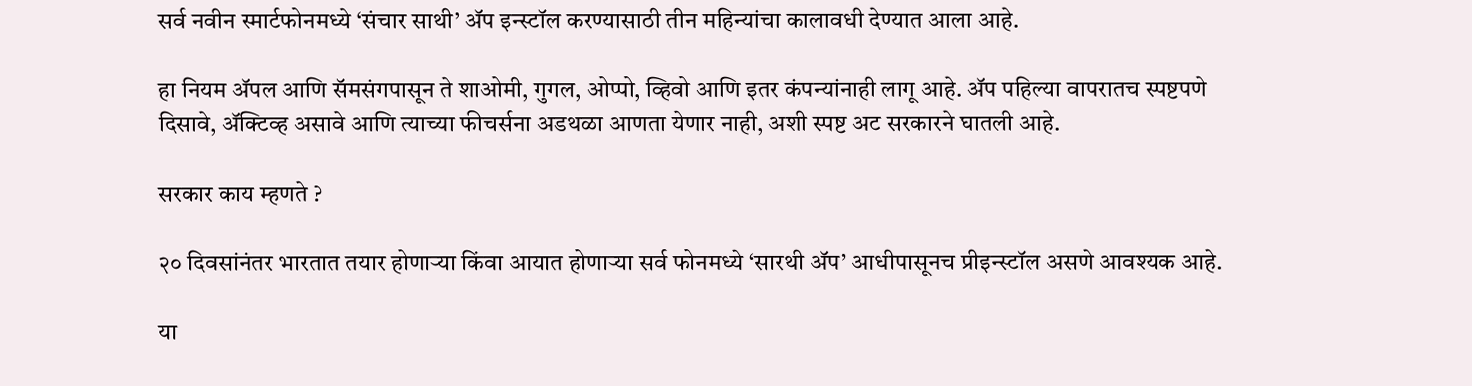सर्व नवीन स्मार्टफोनमध्ये ‘संचार साथी’ ॲप इन्स्टॉल करण्यासाठी तीन महिन्यांचा कालावधी देण्यात आला आहे.

हा नियम ॲपल आणि सॅमसंगपासून ते शाओमी, गुगल, ओप्पो, व्हिवो आणि इतर कंपन्यांनाही लागू आहे. ॲप पहिल्या वापरातच स्पष्टपणे दिसावे, ॲक्टिव्ह असावे आणि त्याच्या फीचर्सना अडथळा आणता येणार नाही, अशी स्पष्ट अट सरकारने घातली आहे.

सरकार काय म्हणते ?

२० दिवसांनंतर भारतात तयार होणाऱ्या किंवा आयात होणाऱ्या सर्व फोनमध्ये ‘सारथी ॲप’ आधीपासूनच प्रीइन्स्टॉल असणे आवश्यक आहे.

या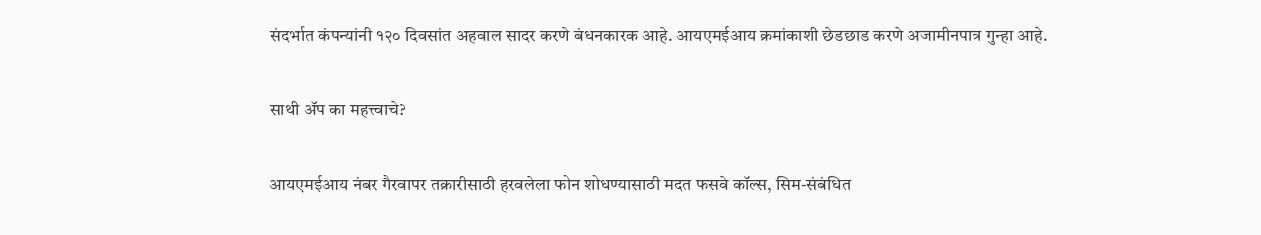संदर्भात कंपन्यांनी १२० दिवसांत अहवाल सादर करणे बंधनकारक आहे. आयएमईआय क्रमांकाशी छेडछाड करणे अजामीनपात्र गुन्हा आहे.

साथी ॲप का महत्त्वाचे?

आयएमईआय नंबर गैरवापर तक्रारीसाठी हरवलेला फोन शोधण्यासाठी मदत फसवे कॉल्स, सिम-संबंधित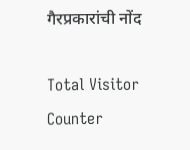गैरप्रकारांची नोंद

Total Visitor Counter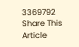3369792
Share This Article